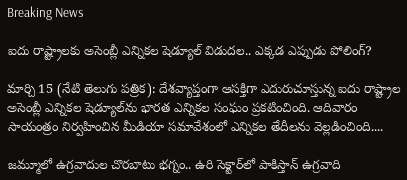Breaking News

ఐదు రాష్ట్రాలకు అసెంబ్లీ ఎన్నికల షెడ్యూల్ విడుదల.. ఎక్కడ ఎప్పుడు పోలింగ్?

మార్చి 15 (నేటి తెలుగు పత్రిక): దేశవ్యాప్తంగా ఆసక్తిగా ఎదురుచూస్తున్న ఐదు రాష్ట్రాల అసెంబ్లీ ఎన్నికల షెడ్యూల్‌ను భారత ఎన్నికల సంఘం ప్రకటించింది. ఆదివారం సాయంత్రం నిర్వహించిన మీడియా సమావేశంలో ఎన్నికల తేదీలను వెల్లడించింది....

జమ్మూలో ఉగ్రవాదుల చొరబాటు భగ్నం.. ఉరి సెక్టార్‌లో పాకిస్తాన్ ఉగ్రవాది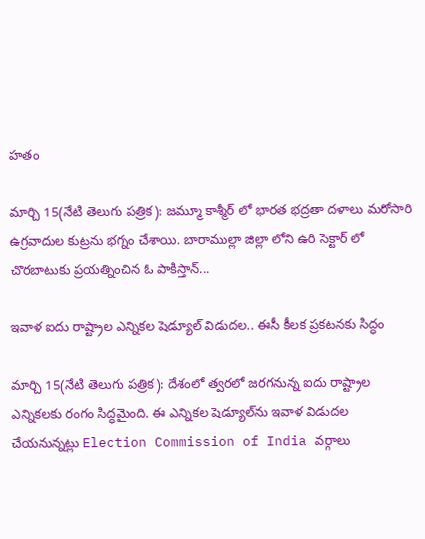హతం

మార్చి 15(నేటి తెలుగు పత్రిక): జమ్మూ కాశ్మీర్ లో భారత భద్రతా దళాలు మరోసారి ఉగ్రవాదుల కుట్రను భగ్నం చేశాయి. బారాముల్లా జిల్లా లోని ఉరి సెక్టార్ లో చొరబాటుకు ప్రయత్నించిన ఓ పాకిస్తాన్...

ఇవాళ ఐదు రాష్ట్రాల ఎన్నికల షెడ్యూల్ విడుదల.. ఈసీ కీలక ప్రకటనకు సిద్ధం

మార్చి 15(నేటి తెలుగు పత్రిక): దేశంలో త్వరలో జరగనున్న ఐదు రాష్ట్రాల ఎన్నికలకు రంగం సిద్ధమైంది. ఈ ఎన్నికల షెడ్యూల్‌ను ఇవాళ విడుదల చేయనున్నట్లు Election Commission of India వర్గాలు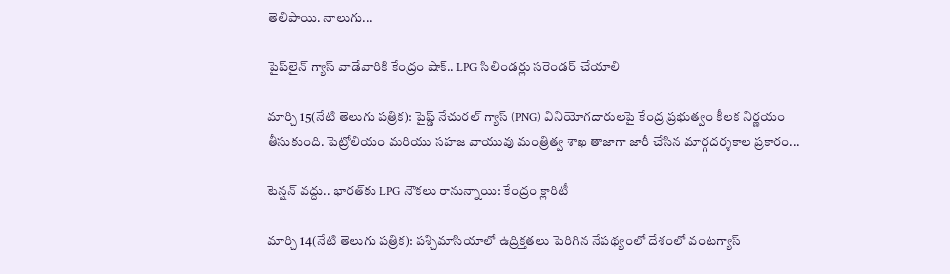తెలిపాయి. నాలుగు...

పైప్‌లైన్ గ్యాస్ వాడేవారికి కేంద్రం షాక్.. LPG సిలిండర్లు సరెండర్ చేయాలి

మార్చి 15(నేటి తెలుగు పత్రిక): పైప్డ్ నేచురల్ గ్యాస్ (PNG) వినియోగదారులపై కేంద్ర ప్రభుత్వం కీలక నిర్ణయం తీసుకుంది. పెట్రోలియం మరియు సహజ వాయువు మంత్రిత్వ శాఖ తాజాగా జారీ చేసిన మార్గదర్శకాల ప్రకారం...

టెన్షన్ వద్దు.. భారత్‌కు LPG నౌకలు రానున్నాయి: కేంద్రం క్లారిటీ

మార్చి 14(నేటి తెలుగు పత్రిక): పశ్చిమాసియాలో ఉద్రిక్తతలు పెరిగిన నేపథ్యంలో దేశంలో వంటగ్యాస్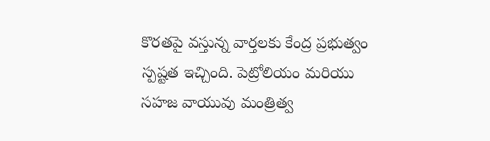కొరతపై వస్తున్న వార్తలకు కేంద్ర ప్రభుత్వం స్పష్టత ఇచ్చింది. పెట్రోలియం మరియు సహజ వాయువు మంత్రిత్వ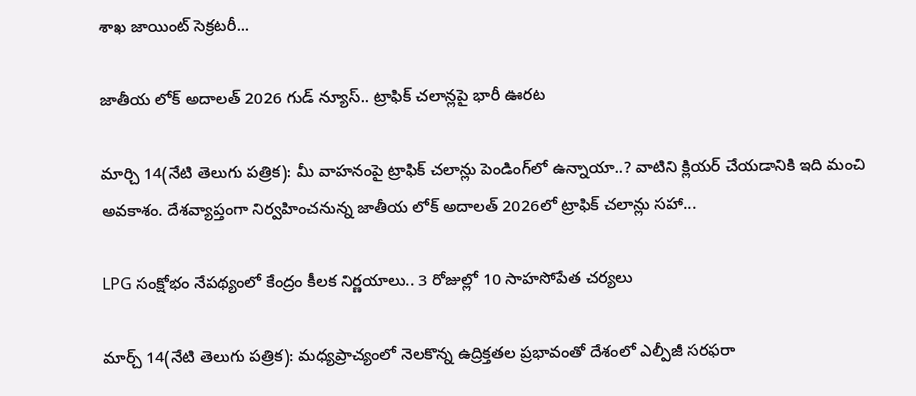శాఖ జాయింట్ సెక్రటరీ...

జాతీయ లోక్ అదాలత్ 2026 గుడ్ న్యూస్.. ట్రాఫిక్ చలాన్లపై భారీ ఊరట

మార్చి 14(నేటి తెలుగు పత్రిక): మీ వాహనంపై ట్రాఫిక్ చలాన్లు పెండింగ్‌లో ఉన్నాయా..? వాటిని క్లియర్ చేయడానికి ఇది మంచి అవకాశం. దేశవ్యాప్తంగా నిర్వహించనున్న జాతీయ లోక్ అదాలత్ 2026లో ట్రాఫిక్ చలాన్లు సహా...

LPG సంక్షోభం నేపథ్యంలో కేంద్రం కీలక నిర్ణయాలు.. 3 రోజుల్లో 10 సాహసోపేత చర్యలు

మార్చ్ 14(నేటి తెలుగు పత్రిక): మధ్యప్రాచ్యంలో నెలకొన్న ఉద్రిక్తతల ప్రభావంతో దేశంలో ఎల్పీజీ సరఫరా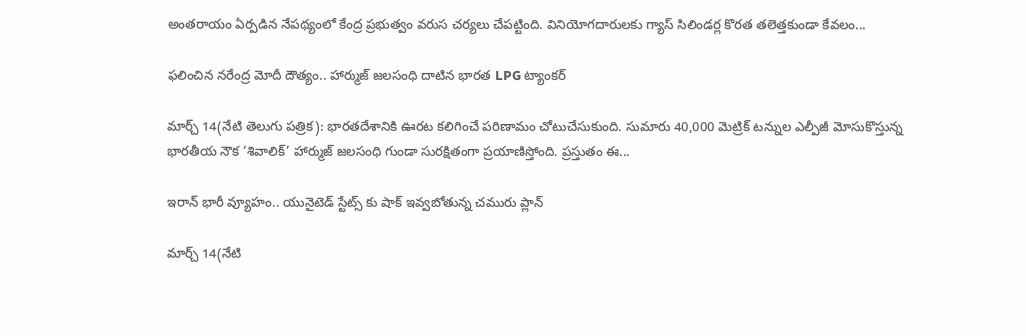అంతరాయం ఏర్పడిన నేపథ్యంలో కేంద్ర ప్రభుత్వం వరుస చర్యలు చేపట్టింది. వినియోగదారులకు గ్యాస్ సిలిండర్ల కొరత తలెత్తకుండా కేవలం...

ఫలించిన నరేంద్ర మోదీ దౌత్యం.. హార్ముజ్ జలసంధి దాటిన భారత LPG ట్యాంకర్

మార్చ్ 14(నేటి తెలుగు పత్రిక): భారతదేశానికి ఊరట కలిగించే పరిణామం చోటుచేసుకుంది. సుమారు 40,000 మెట్రిక్ టన్నుల ఎల్పీజీ మోసుకొస్తున్న భారతీయ నౌక ‘శివాలిక్’ హార్ముజ్ జలసంధి గుండా సురక్షితంగా ప్రయాణిస్తోంది. ప్రస్తుతం ఈ...

ఇరాన్ భారీ వ్యూహం.. యునైటెడ్ స్టేట్స్ కు షాక్ ఇవ్వబోతున్న చమురు ప్లాన్

మార్చ్ 14(నేటి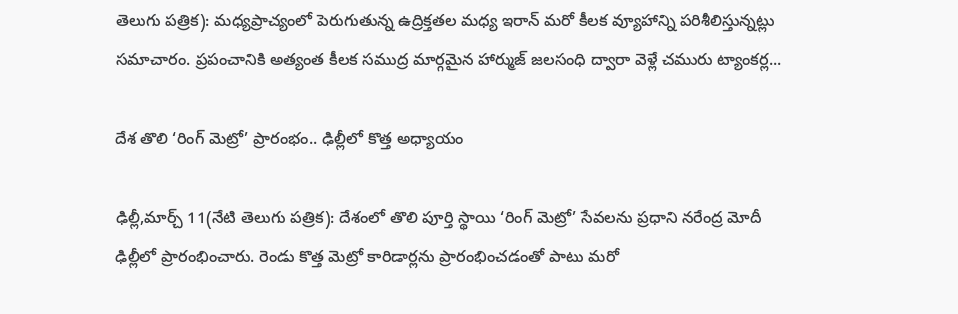తెలుగు పత్రిక): మధ్యప్రాచ్యంలో పెరుగుతున్న ఉద్రిక్తతల మధ్య ఇరాన్ మరో కీలక వ్యూహాన్ని పరిశీలిస్తున్నట్లు సమాచారం. ప్రపంచానికి అత్యంత కీలక సముద్ర మార్గమైన హార్ముజ్ జలసంధి ద్వారా వెళ్లే చమురు ట్యాంకర్ల...

దేశ తొలి ‘రింగ్ మెట్రో’ ప్రారంభం.. ఢిల్లీలో కొత్త అధ్యాయం

ఢిల్లీ,మార్చ్ 11(నేటి తెలుగు పత్రిక): దేశంలో తొలి పూర్తి స్థాయి ‘రింగ్ మెట్రో’ సేవలను ప్రధాని నరేంద్ర మోదీ ఢిల్లీలో ప్రారంభించారు. రెండు కొత్త మెట్రో కారిడార్లను ప్రారంభించడంతో పాటు మరో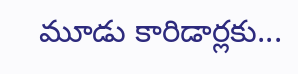మూడు కారిడార్లకు...